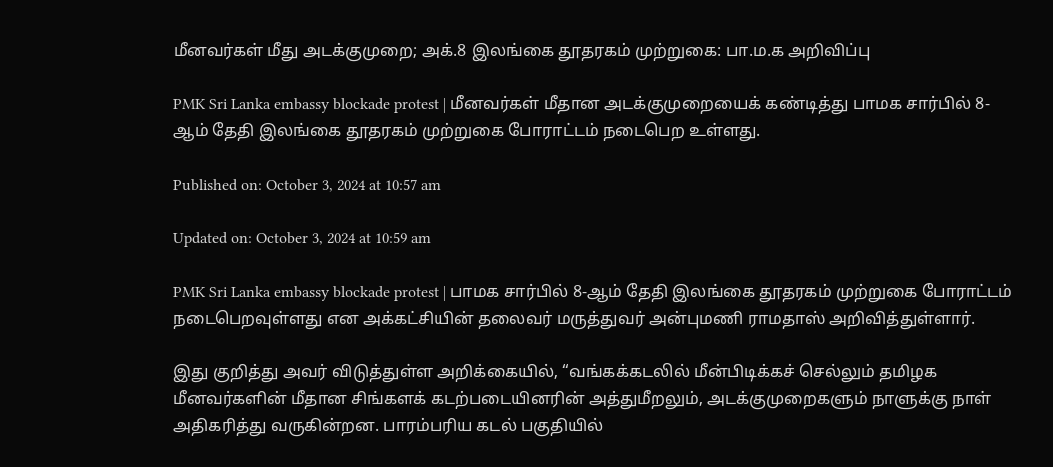மீனவர்கள் மீது அடக்குமுறை; அக்.8 இலங்கை தூதரகம் முற்றுகை: பா.ம.க அறிவிப்பு

PMK Sri Lanka embassy blockade protest | மீனவர்கள் மீதான அடக்குமுறையைக் கண்டித்து பாமக சார்பில் 8-ஆம் தேதி இலங்கை தூதரகம் முற்றுகை போராட்டம் நடைபெற உள்ளது.

Published on: October 3, 2024 at 10:57 am

Updated on: October 3, 2024 at 10:59 am

PMK Sri Lanka embassy blockade protest | பாமக சார்பில் 8-ஆம் தேதி இலங்கை தூதரகம் முற்றுகை போராட்டம் நடைபெறவுள்ளது என அக்கட்சியின் தலைவர் மருத்துவர் அன்புமணி ராமதாஸ் அறிவித்துள்ளார்.

இது குறித்து அவர் விடுத்துள்ள அறிக்கையில், “வங்கக்கடலில் மீன்பிடிக்கச் செல்லும் தமிழக மீனவர்களின் மீதான சிங்களக் கடற்படையினரின் அத்துமீறலும், அடக்குமுறைகளும் நாளுக்கு நாள் அதிகரித்து வருகின்றன. பாரம்பரிய கடல் பகுதியில்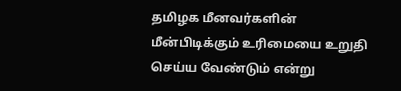தமிழக மீனவர்களின் மீன்பிடிக்கும் உரிமையை உறுதி செய்ய வேண்டும் என்று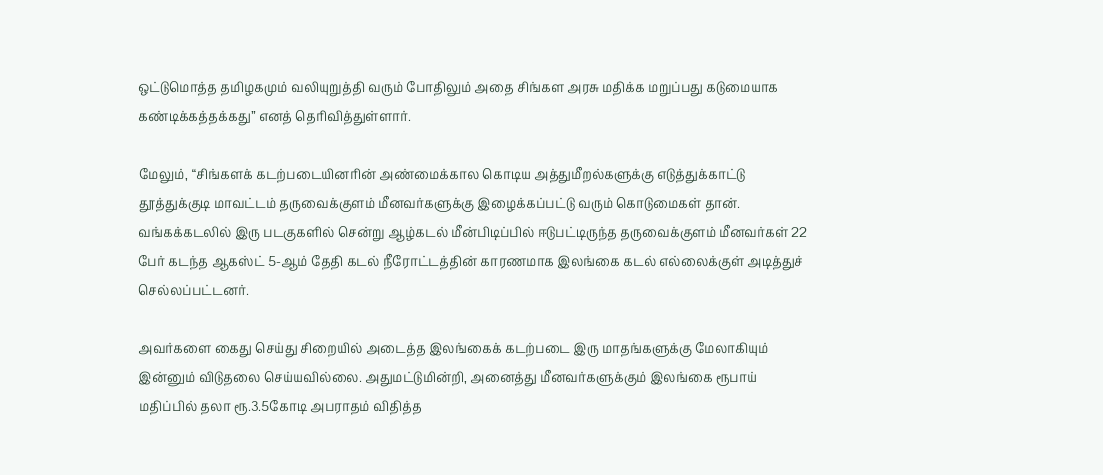ஒட்டுமொத்த தமிழகமும் வலியுறுத்தி வரும் போதிலும் அதை சிங்கள அரசு மதிக்க மறுப்பது கடுமையாக கண்டிக்கத்தக்கது” எனத் தெரிவித்துள்ளார்.

மேலும், “சிங்களக் கடற்படையினரின் அண்மைக்கால கொடிய அத்துமீறல்களுக்கு எடுத்துக்காட்டு தூத்துக்குடி மாவட்டம் தருவைக்குளம் மீனவர்களுக்கு இழைக்கப்பட்டு வரும் கொடுமைகள் தான். வங்கக்கடலில் இரு படகுகளில் சென்று ஆழ்கடல் மீன்பிடிப்பில் ஈடுபட்டிருந்த தருவைக்குளம் மீனவர்கள் 22 பேர் கடந்த ஆகஸ்ட் 5-ஆம் தேதி கடல் நீரோட்டத்தின் காரணமாக இலங்கை கடல் எல்லைக்குள் அடித்துச் செல்லப்பட்டனர்.

அவர்களை கைது செய்து சிறையில் அடைத்த இலங்கைக் கடற்படை இரு மாதங்களுக்கு மேலாகியும் இன்னும் விடுதலை செய்யவில்லை. அதுமட்டுமின்றி, அனைத்து மீனவர்களுக்கும் இலங்கை ரூபாய் மதிப்பில் தலா ரூ.3.5கோடி அபராதம் விதித்த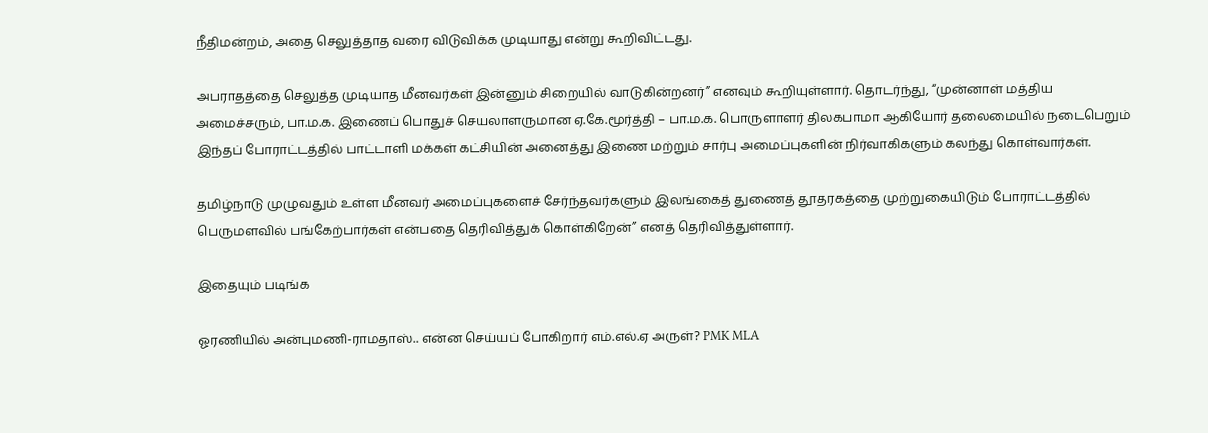நீதிமன்றம், அதை செலுத்தாத வரை விடுவிக்க முடியாது என்று கூறிவிட்டது.

அபராதத்தை செலுத்த முடியாத மீனவர்கள் இன்னும் சிறையில் வாடுகின்றனர்” எனவும் கூறியுள்ளார். தொடர்ந்து, “முன்னாள் மத்திய அமைச்சரும், பா.ம.க. இணைப் பொதுச் செயலாளருமான ஏ.கே.மூர்த்தி – பா.ம.க. பொருளாளர் திலகபாமா ஆகியோர் தலைமையில் நடைபெறும் இந்தப் போராட்டத்தில் பாட்டாளி மக்கள் கட்சியின் அனைத்து இணை மற்றும் சார்பு அமைப்புகளின் நிர்வாகிகளும் கலந்து கொள்வார்கள்.

தமிழ்நாடு முழுவதும் உள்ள மீனவர் அமைப்புகளைச் சேர்ந்தவர்களும் இலங்கைத் துணைத் தூதரகத்தை முற்றுகையிடும் போராட்டத்தில் பெருமளவில் பங்கேற்பார்கள் என்பதை தெரிவித்துக் கொள்கிறேன்” எனத் தெரிவித்துள்ளார்.

இதையும் படிங்க

ஓரணியில் அன்புமணி-ராமதாஸ்.. என்ன செய்யப் போகிறார் எம்.எல்.ஏ அருள்? PMK MLA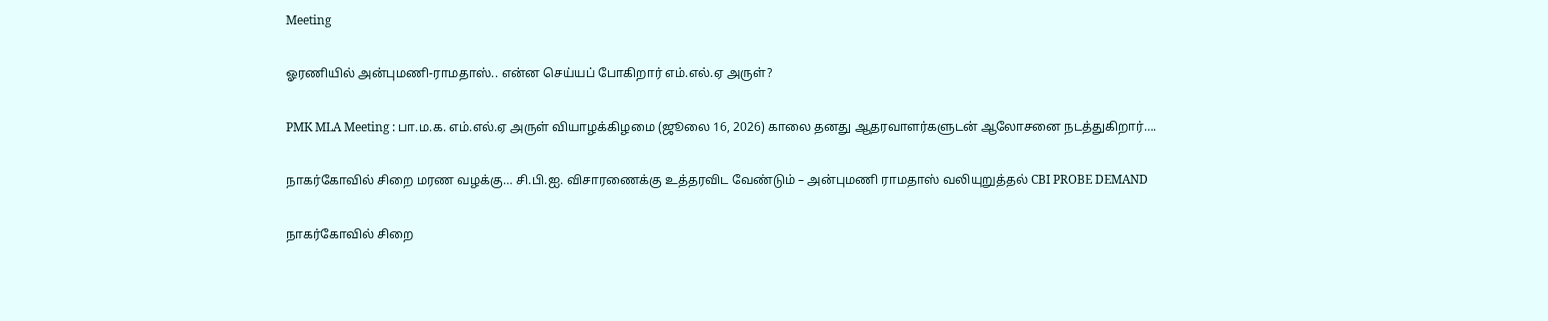Meeting

ஓரணியில் அன்புமணி-ராமதாஸ்.. என்ன செய்யப் போகிறார் எம்.எல்.ஏ அருள்?

PMK MLA Meeting : பா.ம.க. எம்.எல்.ஏ அருள் வியாழக்கிழமை (ஜூலை 16, 2026) காலை தனது ஆதரவாளர்களுடன் ஆலோசனை நடத்துகிறார்….

நாகர்கோவில் சிறை மரண வழக்கு… சி.பி.ஐ. விசாரணைக்கு உத்தரவிட வேண்டும் – அன்புமணி ராமதாஸ் வலியுறுத்தல் CBI PROBE DEMAND

நாகர்கோவில் சிறை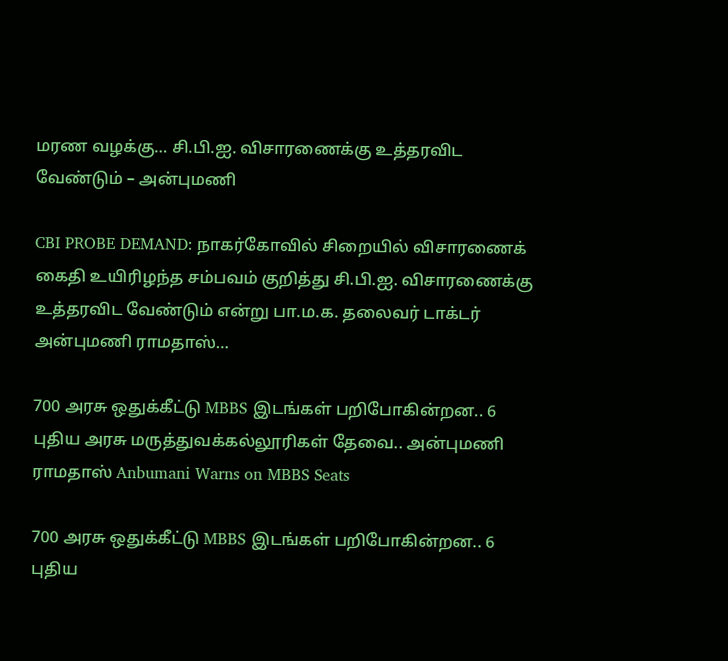மரண வழக்கு… சி.பி.ஐ. விசாரணைக்கு உத்தரவிட வேண்டும் – அன்புமணி

CBI PROBE DEMAND: நாகர்கோவில் சிறையில் விசாரணைக் கைதி உயிரிழந்த சம்பவம் குறித்து சி.பி.ஐ. விசாரணைக்கு உத்தரவிட வேண்டும் என்று பா.ம.க. தலைவர் டாக்டர் அன்புமணி ராமதாஸ்…

700 அரசு ஒதுக்கீட்டு MBBS இடங்கள் பறிபோகின்றன.. 6 புதிய அரசு மருத்துவக்கல்லூரிகள் தேவை.. அன்புமணி ராமதாஸ் Anbumani Warns on MBBS Seats

700 அரசு ஒதுக்கீட்டு MBBS இடங்கள் பறிபோகின்றன.. 6 புதிய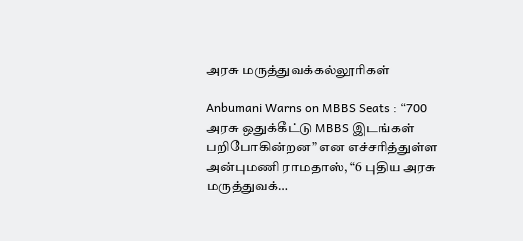அரசு மருத்துவக்கல்லூரிகள்

Anbumani Warns on MBBS Seats : “700 அரசு ஒதுக்கீட்டு MBBS இடங்கள் பறிபோகின்றன” என எச்சரித்துள்ள அன்புமணி ராமதாஸ், “6 புதிய அரசு மருத்துவக்…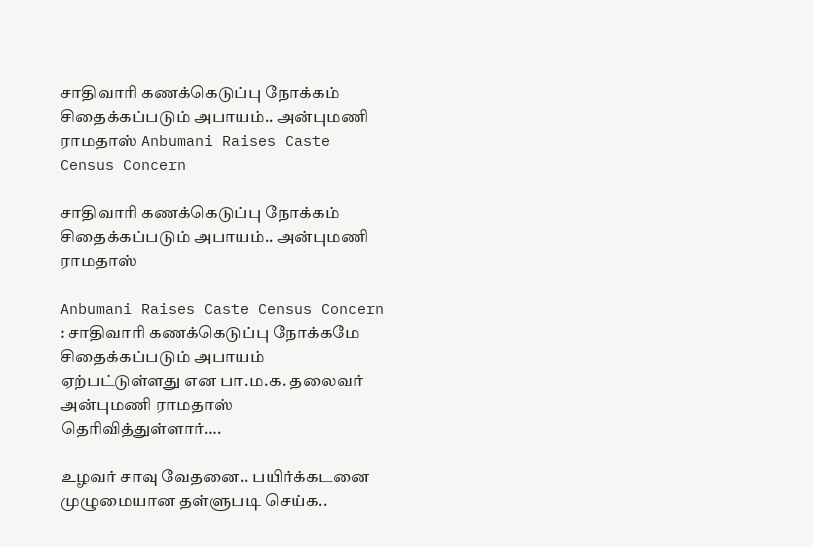சாதிவாரி கணக்கெடுப்பு நோக்கம் சிதைக்கப்படும் அபாயம்.. அன்புமணி ராமதாஸ் Anbumani Raises Caste Census Concern

சாதிவாரி கணக்கெடுப்பு நோக்கம் சிதைக்கப்படும் அபாயம்.. அன்புமணி ராமதாஸ்

Anbumani Raises Caste Census Concern : சாதிவாரி கணக்கெடுப்பு நோக்கமே சிதைக்கப்படும் அபாயம் ஏற்பட்டுள்ளது என பா.ம.க. தலைவர் அன்புமணி ராமதாஸ் தெரிவித்துள்ளார்….

உழவர் சாவு வேதனை.. பயிர்க்கடனை முழுமையான தள்ளுபடி செய்க..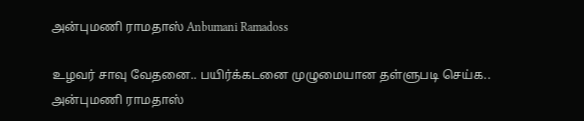அன்புமணி ராமதாஸ் Anbumani Ramadoss

உழவர் சாவு வேதனை.. பயிர்க்கடனை முழுமையான தள்ளுபடி செய்க.. அன்புமணி ராமதாஸ்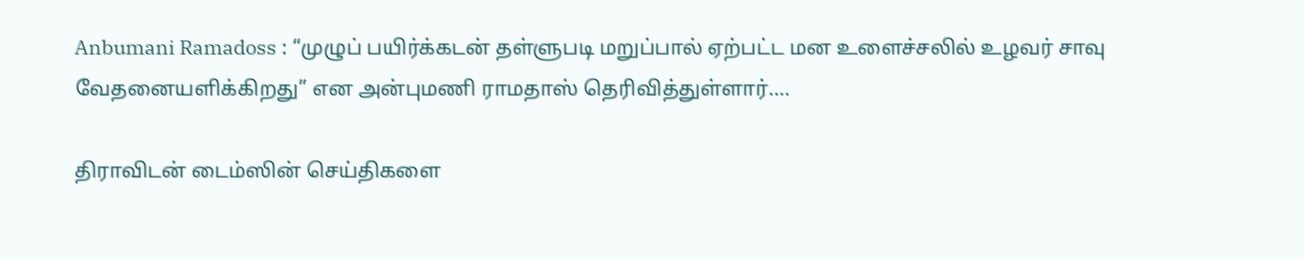Anbumani Ramadoss : “முழுப் பயிர்க்கடன் தள்ளுபடி மறுப்பால் ஏற்பட்ட மன உளைச்சலில் உழவர் சாவு வேதனையளிக்கிறது” என அன்புமணி ராமதாஸ் தெரிவித்துள்ளார்….

திராவிடன் டைம்ஸின் செய்திகளை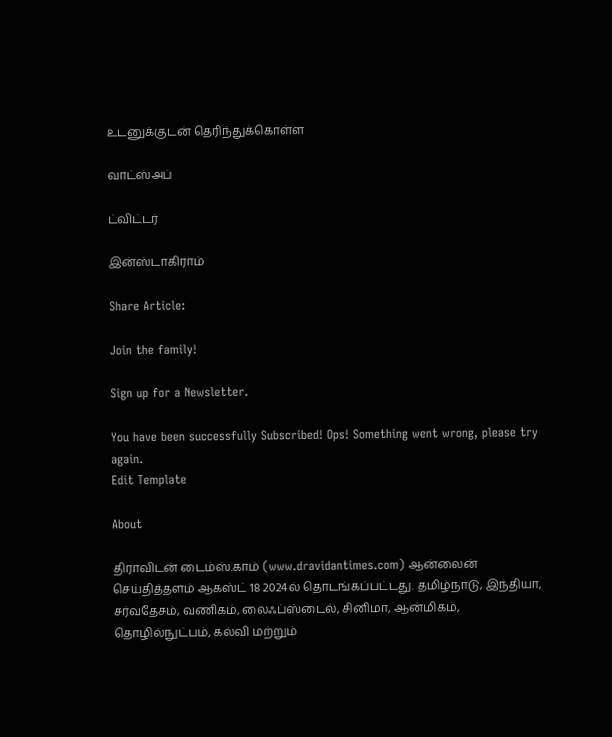உடனுக்குடன் தெரிந்துக்கொள்ள

வாட்ஸ்அப்

ட்விட்டர்

இன்ஸ்டாகிராம்

Share Article:

Join the family!

Sign up for a Newsletter.

You have been successfully Subscribed! Ops! Something went wrong, please try again.
Edit Template

About

திராவிடன் டைம்ஸ்.காம் (www.dravidantimes.com) ஆன்லைன் செய்தித்தளம் ஆகஸ்ட் 18 2024ல் தொடங்கப்பட்டது. தமிழ்நாடு, இந்தியா, சர்வதேசம், வணிகம், லைஃப்ஸ்டைல், சினிமா, ஆன்மிகம், தொழில்நுட்பம், கல்வி மற்றும்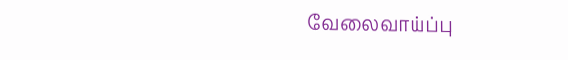வேலைவாய்ப்பு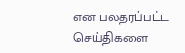என பலதரப்பட்ட செய்திகளை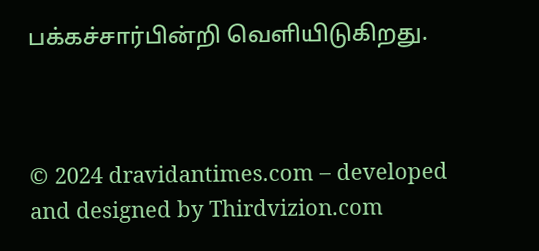பக்கச்சார்பின்றி வெளியிடுகிறது.



© 2024 dravidantimes.com – developed and designed by Thirdvizion.com